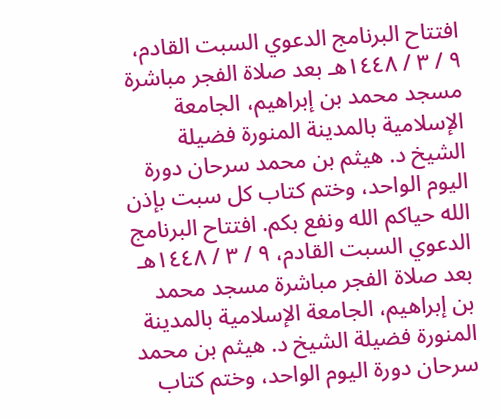افتتاح البرنامج الدعوي السبت القادم، ٩ / ٣ / ١٤٤٨هـ بعد صلاة الفجر مباشرة مسجد محمد بن إبراهيم، الجامعة الإسلامية بالمدينة المنورة فضيلة الشيخ د. هيثم بن محمد سرحان دورة اليوم الواحد، وختم كتاب كل سبت بإذن الله حياكم الله ونفع بكم. افتتاح البرنامج الدعوي السبت القادم، ٩ / ٣ / ١٤٤٨هـ بعد صلاة الفجر مباشرة مسجد محمد بن إبراهيم، الجامعة الإسلامية بالمدينة المنورة فضيلة الشيخ د. هيثم بن محمد سرحان دورة اليوم الواحد، وختم كتاب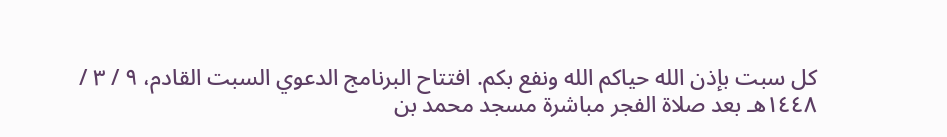كل سبت بإذن الله حياكم الله ونفع بكم. افتتاح البرنامج الدعوي السبت القادم، ٩ / ٣ / ١٤٤٨هـ بعد صلاة الفجر مباشرة مسجد محمد بن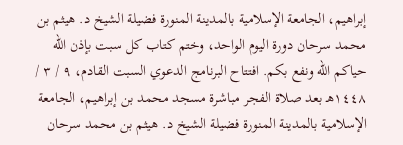إبراهيم، الجامعة الإسلامية بالمدينة المنورة فضيلة الشيخ د. هيثم بن محمد سرحان دورة اليوم الواحد، وختم كتاب كل سبت بإذن الله حياكم الله ونفع بكم. افتتاح البرنامج الدعوي السبت القادم، ٩ / ٣ / ١٤٤٨هـ بعد صلاة الفجر مباشرة مسجد محمد بن إبراهيم، الجامعة الإسلامية بالمدينة المنورة فضيلة الشيخ د. هيثم بن محمد سرحان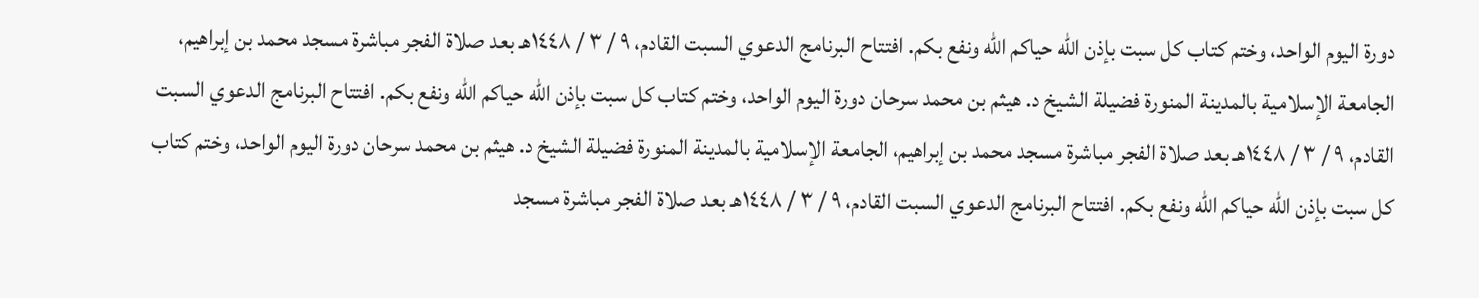دورة اليوم الواحد، وختم كتاب كل سبت بإذن الله حياكم الله ونفع بكم. افتتاح البرنامج الدعوي السبت القادم، ٩ / ٣ / ١٤٤٨هـ بعد صلاة الفجر مباشرة مسجد محمد بن إبراهيم، الجامعة الإسلامية بالمدينة المنورة فضيلة الشيخ د. هيثم بن محمد سرحان دورة اليوم الواحد، وختم كتاب كل سبت بإذن الله حياكم الله ونفع بكم. افتتاح البرنامج الدعوي السبت القادم، ٩ / ٣ / ١٤٤٨هـ بعد صلاة الفجر مباشرة مسجد محمد بن إبراهيم، الجامعة الإسلامية بالمدينة المنورة فضيلة الشيخ د. هيثم بن محمد سرحان دورة اليوم الواحد، وختم كتاب كل سبت بإذن الله حياكم الله ونفع بكم. افتتاح البرنامج الدعوي السبت القادم، ٩ / ٣ / ١٤٤٨هـ بعد صلاة الفجر مباشرة مسجد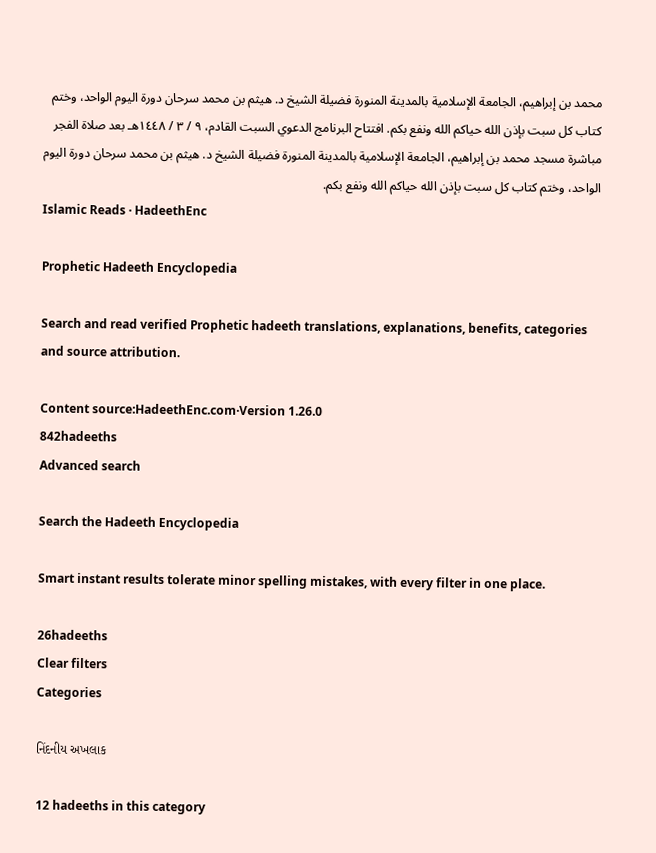محمد بن إبراهيم، الجامعة الإسلامية بالمدينة المنورة فضيلة الشيخ د. هيثم بن محمد سرحان دورة اليوم الواحد، وختم كتاب كل سبت بإذن الله حياكم الله ونفع بكم. افتتاح البرنامج الدعوي السبت القادم، ٩ / ٣ / ١٤٤٨هـ بعد صلاة الفجر مباشرة مسجد محمد بن إبراهيم، الجامعة الإسلامية بالمدينة المنورة فضيلة الشيخ د. هيثم بن محمد سرحان دورة اليوم الواحد، وختم كتاب كل سبت بإذن الله حياكم الله ونفع بكم.
Islamic Reads · HadeethEnc

Prophetic Hadeeth Encyclopedia

Search and read verified Prophetic hadeeth translations, explanations, benefits, categories and source attribution.

Content source:HadeethEnc.com·Version 1.26.0
842hadeeths
Advanced search

Search the Hadeeth Encyclopedia

Smart instant results tolerate minor spelling mistakes, with every filter in one place.

26hadeeths
Clear filters
Categories

નિંદનીય અખલાક

12 hadeeths in this category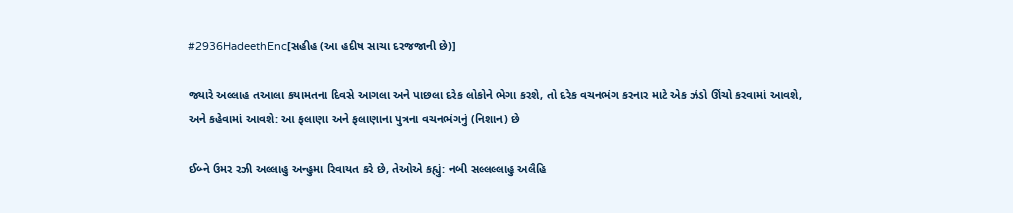#2936HadeethEnc[સહીહ (આ હદીષ સાચા દરજજાની છે)]

જ્યારે અલ્લાહ તઆલા કયામતના દિવસે આગલા અને પાછલા દરેક લોકોને ભેગા કરશે, તો દરેક વચનભંગ કરનાર માટે એક ઝંડો ઊંચો કરવામાં આવશે, અને કહેવામાં આવશે: આ ફલાણા અને ફલાણાના પુત્રના વચનભંગનું (નિશાન) છે

ઈબ્ને ઉમર રઝી અલ્લાહુ અન્હુમા રિવાયત કરે છે, તેઓએ કહ્યું: નબી સલ્લલ્લાહુ અલૈહિ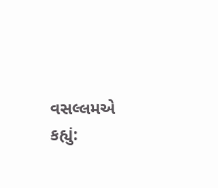વસલ્લમએ કહ્યું: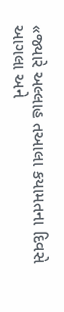«જ્યારે અલ્લાહ તઆલા કયામતના દિવસે આગલા અને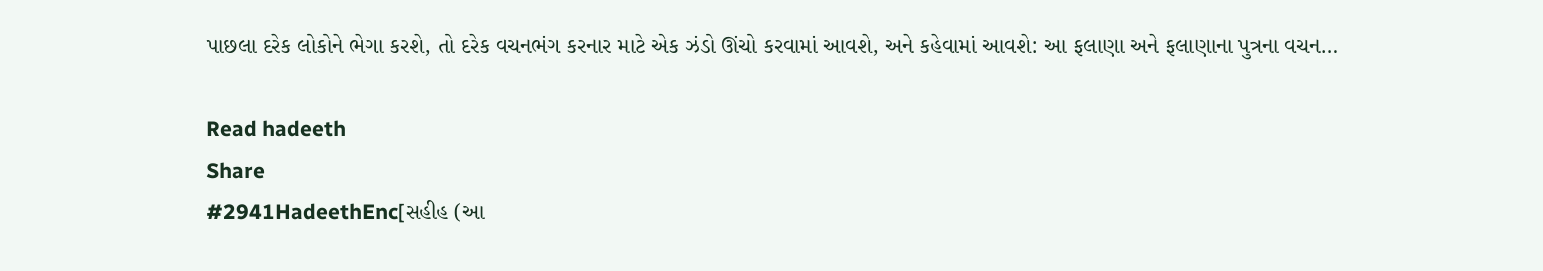પાછલા દરેક લોકોને ભેગા કરશે, તો દરેક વચનભંગ કરનાર માટે એક ઝંડો ઊંચો કરવામાં આવશે, અને કહેવામાં આવશે: આ ફલાણા અને ફલાણાના પુત્રના વચન…

Read hadeeth
Share
#2941HadeethEnc[સહીહ (આ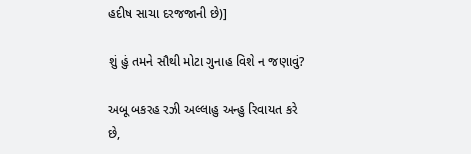હદીષ સાચા દરજજાની છે)]

શું હું તમને સૌથી મોટા ગુનાહ વિશે ન જણાવું?

અબૂ બકરહ રઝી અલ્લાહુ અન્હુ રિવાયત કરે છે,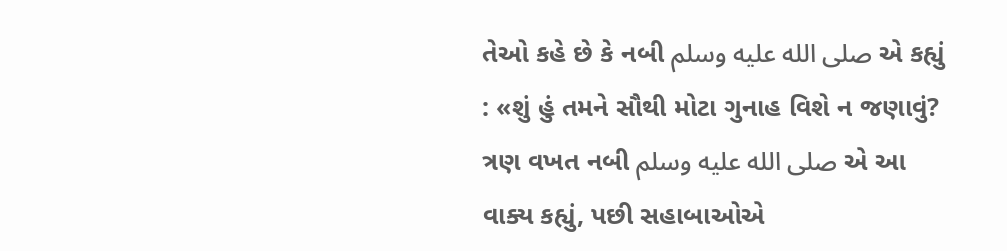તેઓ કહે છે કે નબી صلى الله عليه وسلم એ કહ્યું : «શું હું તમને સૌથી મોટા ગુનાહ વિશે ન જણાવું? ત્રણ વખત નબી صلى الله عليه وسلم એ આ વાક્ય કહ્યું, પછી સહાબાઓએ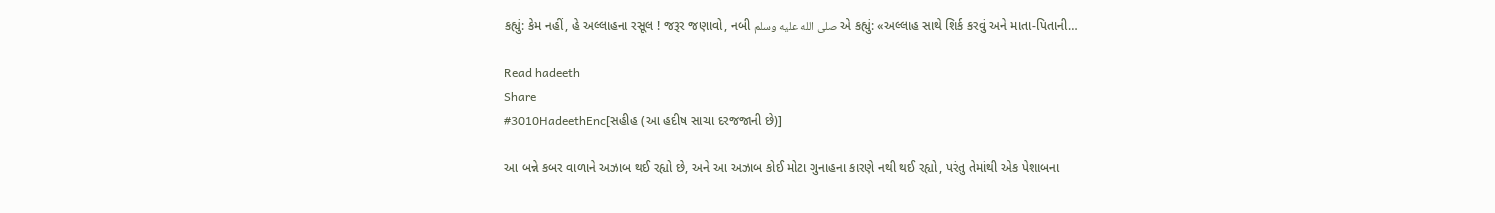કહ્યું: કેમ નહીં, હે અલ્લાહના રસૂલ ! જરૂર જણાવો, નબી صلى الله عليه وسلم એ કહ્યું: «અલ્લાહ સાથે શિર્ક કરવું અને માતા-પિતાની…

Read hadeeth
Share
#3010HadeethEnc[સહીહ (આ હદીષ સાચા દરજજાની છે)]

આ બન્ને કબર વાળાને અઝાબ થઈ રહ્યો છે, અને આ અઝાબ કોઈ મોટા ગુનાહના કારણે નથી થઈ રહ્યો, પરંતુ તેમાંથી એક પેશાબના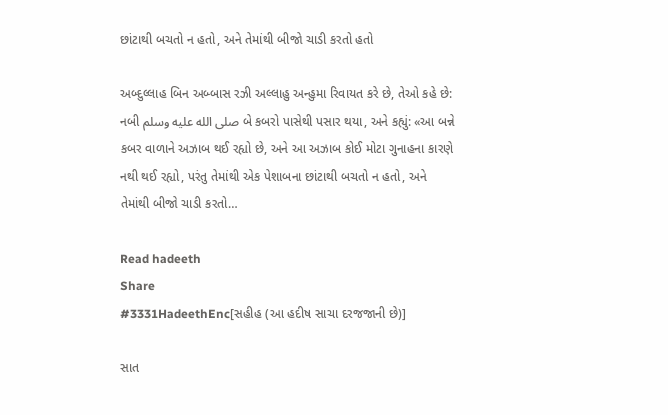છાંટાથી બચતો ન હતો, અને તેમાંથી બીજો ચાડી કરતો હતો

અબ્દુલ્લાહ બિન અબ્બાસ રઝી અલ્લાહુ અન્હુમા રિવાયત કરે છે, તેઓ કહે છે: નબી صلى الله عليه وسلم બે કબરો પાસેથી પસાર થયા, અને કહ્યું: «આ બન્ને કબર વાળાને અઝાબ થઈ રહ્યો છે, અને આ અઝાબ કોઈ મોટા ગુનાહના કારણે નથી થઈ રહ્યો, પરંતુ તેમાંથી એક પેશાબના છાંટાથી બચતો ન હતો, અને તેમાંથી બીજો ચાડી કરતો…

Read hadeeth
Share
#3331HadeethEnc[સહીહ (આ હદીષ સાચા દરજજાની છે)]

સાત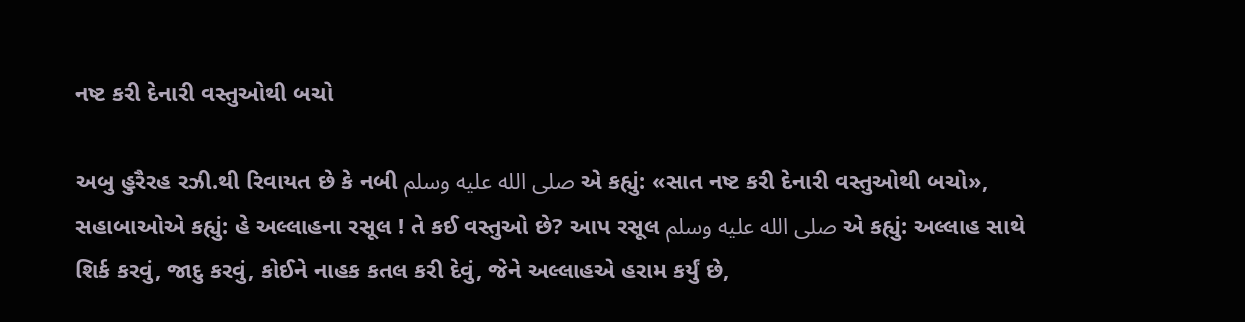નષ્ટ કરી દેનારી વસ્તુઓથી બચો

અબુ હુરૈરહ રઝી.થી રિવાયત છે કે નબી صلى الله عليه وسلم એ કહ્યું: «સાત નષ્ટ કરી દેનારી વસ્તુઓથી બચો», સહાબાઓએ કહ્યું: હે અલ્લાહના રસૂલ ! તે કઈ વસ્તુઓ છે? આપ રસૂલ صلى الله عليه وسلم એ કહ્યું: અલ્લાહ સાથે શિર્ક કરવું, જાદુ કરવું, કોઈને નાહક કતલ કરી દેવું, જેને અલ્લાહએ હરામ કર્યું છે,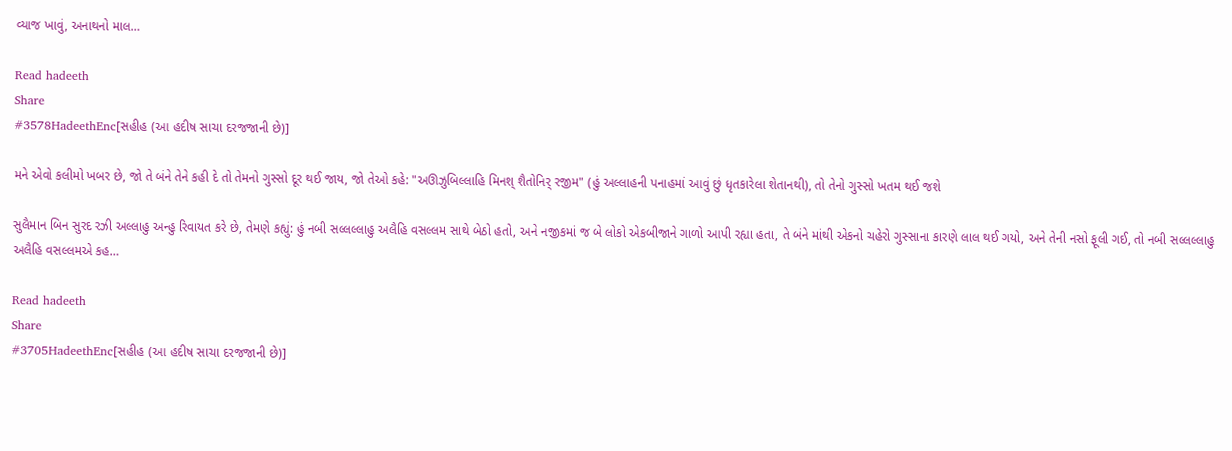વ્યાજ ખાવું, અનાથનો માલ…

Read hadeeth
Share
#3578HadeethEnc[સહીહ (આ હદીષ સાચા દરજજાની છે)]

મને એવો કલીમો ખબર છે, જો તે બંને તેને કહી દે તો તેમનો ગુસ્સો દૂર થઈ જાય, જો તેઓ કહે: "અઊઝુબિલ્લાહિ મિનશ્ શૈતોનિર્ રજીમ" (હું અલ્લાહની પનાહમાં આવું છું ધૃતકારેલા શેતાનથી), તો તેનો ગુસ્સો ખતમ થઈ જશે

સુલૈમાન બિન સુરદ રઝી અલ્લાહુ અન્હુ રિવાયત કરે છે, તેમણે કહ્યું: હું નબી સલ્લલ્લાહુ અલૈહિ વસલ્લમ સાથે બેઠો હતો, અને નજીકમાં જ બે લોકો એકબીજાને ગાળો આપી રહ્યા હતા, તે બંને માંથી એકનો ચહેરો ગુસ્સાના કારણે લાલ થઈ ગયો, અને તેની નસો ફૂલી ગઈ, તો નબી સલ્લલ્લાહુ અલૈહિ વસલ્લમએ કહ…

Read hadeeth
Share
#3705HadeethEnc[સહીહ (આ હદીષ સાચા દરજજાની છે)]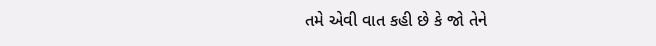તમે એવી વાત કહી છે કે જો તેને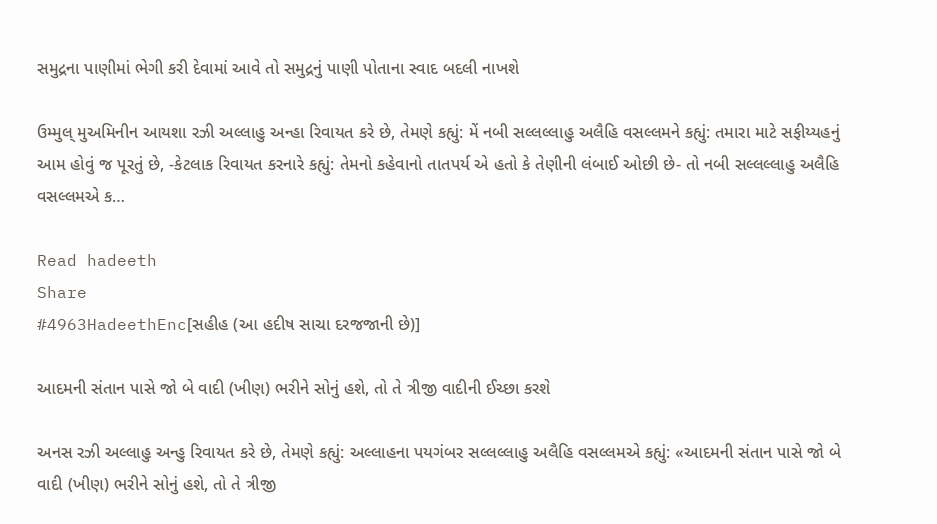સમુદ્રના પાણીમાં ભેગી કરી દેવામાં આવે તો સમુદ્રનું પાણી પોતાના સ્વાદ બદલી નાખશે

ઉમ્મુલ્ મુઅમિનીન આયશા રઝી અલ્લાહુ અન્હા રિવાયત કરે છે, તેમણે કહ્યું: મેં નબી સલ્લલ્લાહુ અલૈહિ વસલ્લમને કહ્યું: તમારા માટે સફીય્યહનું આમ હોવું જ પૂરતું છે, -કેટલાક રિવાયત કરનારે કહ્યું: તેમનો કહેવાનો તાતપર્ય એ હતો કે તેણીની લંબાઈ ઓછી છે- તો નબી સલ્લલ્લાહુ અલૈહિ વસલ્લમએ ક…

Read hadeeth
Share
#4963HadeethEnc[સહીહ (આ હદીષ સાચા દરજજાની છે)]

આદમની સંતાન પાસે જો બે વાદી (ખીણ) ભરીને સોનું હશે, તો તે ત્રીજી વાદીની ઈચ્છા કરશે

અનસ રઝી અલ્લાહુ અન્હુ રિવાયત કરે છે, તેમણે કહ્યું: અલ્લાહના પયગંબર સલ્લલ્લાહુ અલૈહિ વસલ્લમએ કહ્યું: «આદમની સંતાન પાસે જો બે વાદી (ખીણ) ભરીને સોનું હશે, તો તે ત્રીજી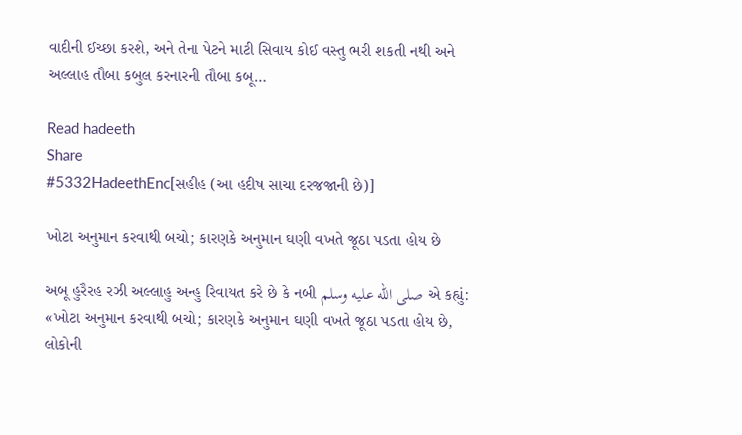વાદીની ઈચ્છા કરશે, અને તેના પેટને માટી સિવાય કોઈ વસ્તુ ભરી શકતી નથી અને અલ્લાહ તૌબા કબુલ કરનારની તૌબા કબૂ…

Read hadeeth
Share
#5332HadeethEnc[સહીહ (આ હદીષ સાચા દરજજાની છે)]

ખોટા અનુમાન કરવાથી બચો; કારણકે અનુમાન ઘણી વખતે જૂઠા પડતા હોય છે

અબૂ હુરૈરહ રઝી અલ્લાહુ અન્હુ રિવાયત કરે છે કે નબી صلى الله عليه وسلم એ કહ્યું: «ખોટા અનુમાન કરવાથી બચો; કારણકે અનુમાન ઘણી વખતે જૂઠા પડતા હોય છે, લોકોની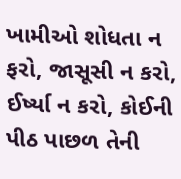ખામીઓ શોધતા ન ફરો, જાસૂસી ન કરો, ઈર્ષ્યા ન કરો, કોઈની પીઠ પાછળ તેની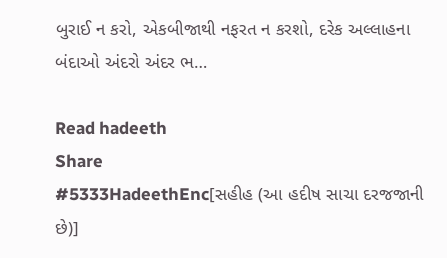બુરાઈ ન કરો, એકબીજાથી નફરત ન કરશો, દરેક અલ્લાહના બંદાઓ અંદરો અંદર ભ…

Read hadeeth
Share
#5333HadeethEnc[સહીહ (આ હદીષ સાચા દરજજાની છે)]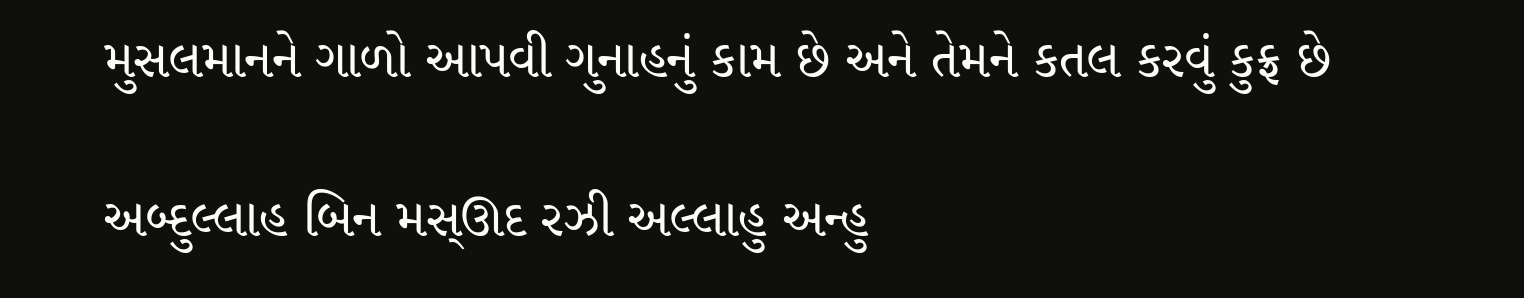મુસલમાનને ગાળો આપવી ગુનાહનું કામ છે અને તેમને કતલ કરવું કુફ્ર છે

અબ્દુલ્લાહ બિન મસ્ઊદ રઝી અલ્લાહુ અન્હુ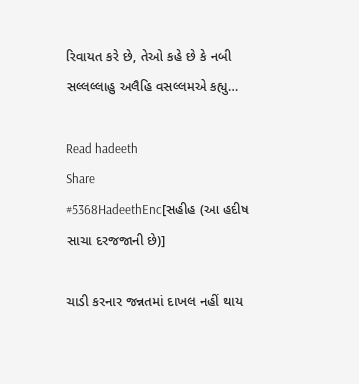રિવાયત કરે છે, તેઓ કહે છે કે નબી સલ્લલ્લાહુ અલૈહિ વસલ્લમએ કહ્યુ…

Read hadeeth
Share
#5368HadeethEnc[સહીહ (આ હદીષ સાચા દરજજાની છે)]

ચાડી કરનાર જન્નતમાં દાખલ નહીં થાય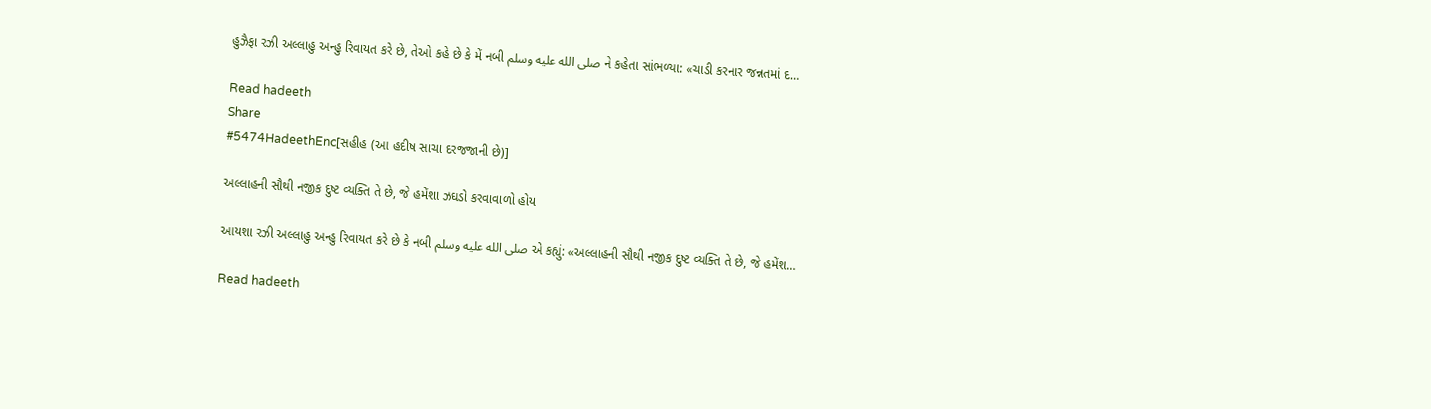હુઝૈફા રઝી અલ્લાહુ અન્હુ રિવાયત કરે છે, તેઓ કહે છે કે મેં નબી صلى الله عليه وسلم ને કહેતા સાંભળ્યા: «ચાડી કરનાર જન્નતમાં દ…

Read hadeeth
Share
#5474HadeethEnc[સહીહ (આ હદીષ સાચા દરજજાની છે)]

અલ્લાહની સૌથી નજીક દુષ્ટ વ્યક્તિ તે છે, જે હમેંશા ઝઘડો કરવાવાળો હોય

આયશા રઝી અલ્લાહુ અન્હુ રિવાયત કરે છે કે નબી صلى الله عليه وسلم એ કહ્યું: «અલ્લાહની સૌથી નજીક દુષ્ટ વ્યક્તિ તે છે, જે હમેંશ…

Read hadeeth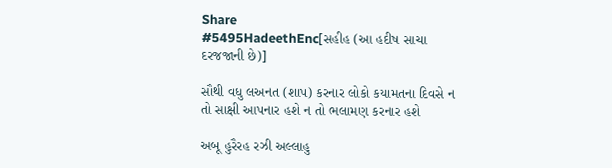Share
#5495HadeethEnc[સહીહ (આ હદીષ સાચા દરજજાની છે)]

સૌથી વધુ લઅનત (શાપ) કરનાર લોકો કયામતના દિવસે ન તો સાક્ષી આપનાર હશે ન તો ભલામણ કરનાર હશે

અબૂ હુરૈરહ રઝી અલ્લાહુ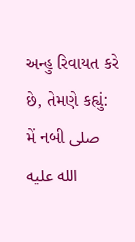અન્હુ રિવાયત કરે છે, તેમણે કહ્યું: મેં નબી صلى الله عليه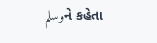وسلمને કહેતા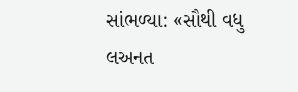સાંભળ્યા: «સૌથી વધુ લઅનત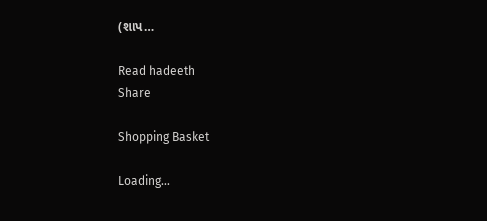(શાપ…

Read hadeeth
Share

Shopping Basket

Loading...